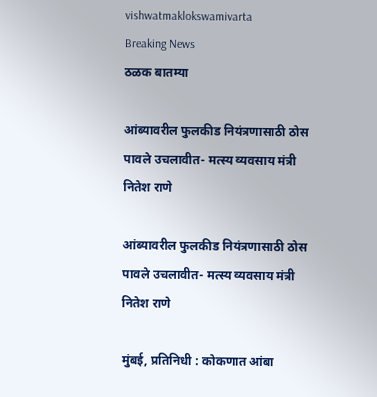vishwatmaklokswamivarta
Breaking News
ठळक बातम्या

आंब्यावरील फुलकीड नियंत्रणासाठी ठोस पावले उचलावीत- मत्स्य व्यवसाय मंत्री नितेश राणे

आंब्यावरील फुलकीड नियंत्रणासाठी ठोस पावले उचलावीत- मत्स्य व्यवसाय मंत्री नितेश राणे

मुंबई, प्रतिनिधी : कोकणात आंबा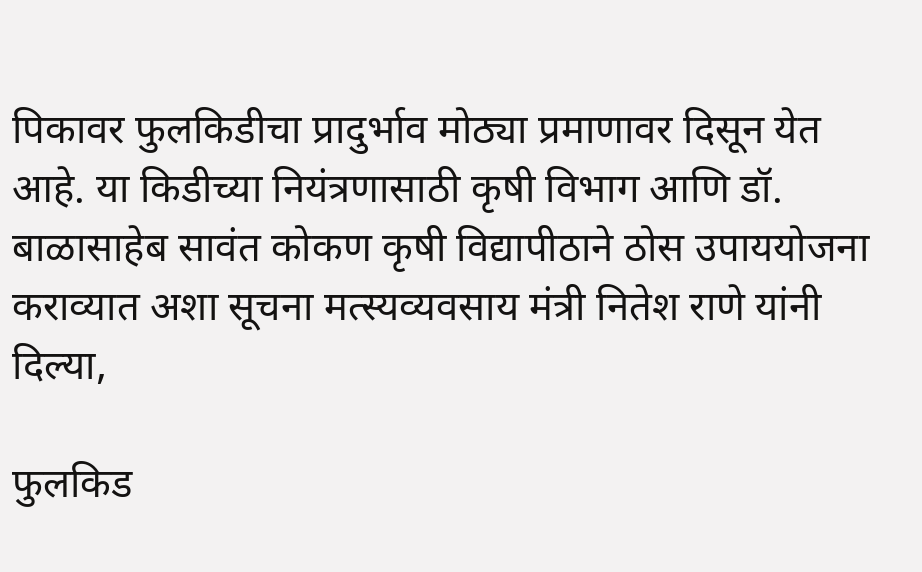पिकावर फुलकिडीचा प्रादुर्भाव मोठ्या प्रमाणावर दिसून येत आहे. या किडीच्या नियंत्रणासाठी कृषी विभाग आणि डॉ. बाळासाहेब सावंत कोकण कृषी विद्यापीठाने ठोस उपाययोजना कराव्यात अशा सूचना मत्स्यव्यवसाय मंत्री नितेश राणे यांनी दिल्या,

फुलकिड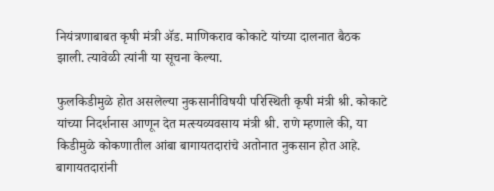नियंत्रणाबाबत कृषी मंत्री ॲड. माणिकराव कोकाटे यांच्या दालनात बैठक झाली. त्यावेळी त्यांनी या सूचना केल्या.

फुलकिडीमुळे होत असलेल्या नुकसानीविषयी परिस्थिती कृषी मंत्री श्री. कोकाटे यांच्या निदर्शनास आणून देत मत्स्यव्यवसाय मंत्री श्री. राणे म्हणाले की, या किडीमुळे कोकणातील आंबा बागायतदारांचे अतोनात नुकसान होत आहे. बागायतदारांनी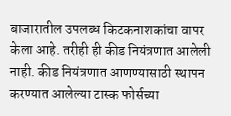बाजारातील उपलब्ध किटकनाशकांचा वापर केला आहे. तरीही ही कीड नियंत्रणात आलेली नाही. कीड नियंत्रणात आणण्यासाठी स्थापन करण्यात आलेल्या टास्क फोर्सच्या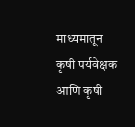माध्यमातून कृषी पर्यवेक्षक आणि कृषी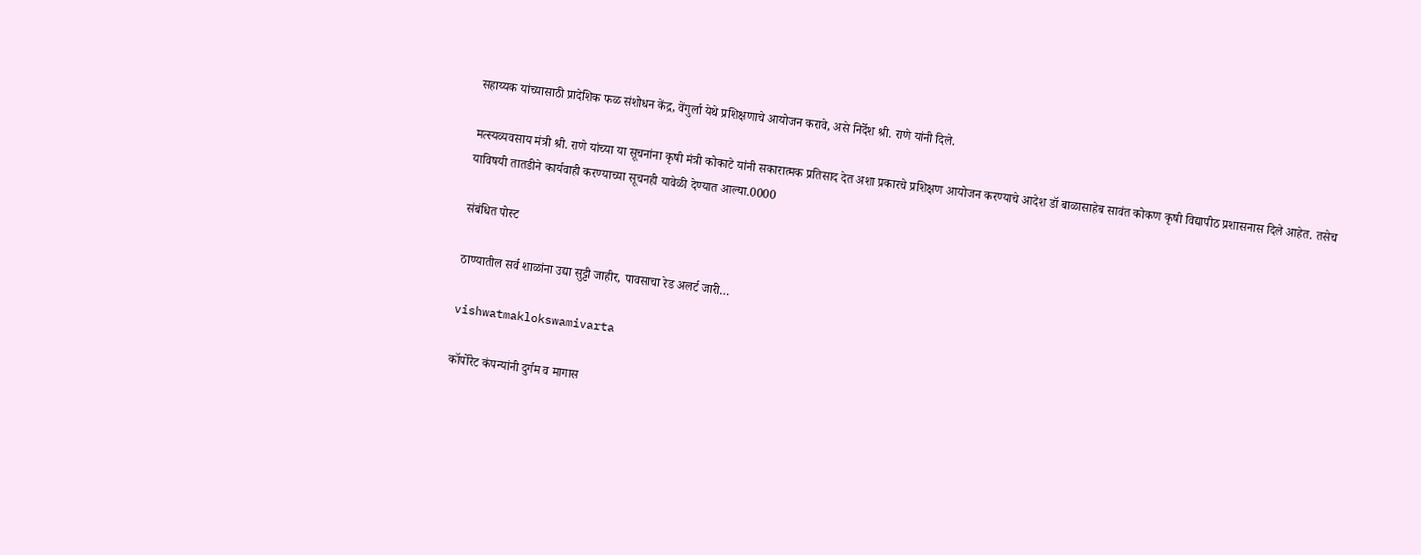सहाय्यक यांच्यासाठी प्रादेशिक फळ संशोधन केंद्र, वेंगुर्ला येथे प्रशिक्षणाचे आयोजन करावे, असे निर्देश श्री. राणे यांनी दिले.

मत्स्यव्यवसाय मंत्री श्री. राणे यांच्या या सूचनांना कृषी मंत्री कोकाटे यांनी सकारात्मक प्रतिसाद देत अशा प्रकारचे प्रशिक्षण आयोजन करण्याचे आदेश डॉ बाळासाहेब सावंत कोकण कृषी विद्यापीठ प्रशासनास दिले आहेत. तसेच याविषयी तातडीने कार्यवाही करण्याच्या सूचनही यावेळी देण्यात आल्या.0000

संबंधित पोस्ट

ठाण्यातील सर्व शाळांना उद्या सुट्टी जाहीर, पावसाचा रेड अलर्ट जारी…

vishwatmaklokswamivarta

कॉर्पोरेट कंपन्यांनी दुर्गम व मागास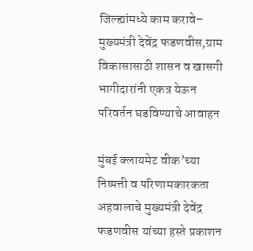जिल्ह्यांमध्ये काम करावे– मुख्यमंत्री देवेंद्र फडणवीस,ग्राम विकासासाठी शासन व खासगी भागीदारांनी एकत्र येऊन परिवर्तन घडविण्याचे आवाहन

मुंबई क्लायमेट वीक’च्या निष्पत्ती व परिणामकारकता अहवालाचे मुख्यमंत्री देवेंद्र फडणवीस यांच्या हस्ते प्रकाशन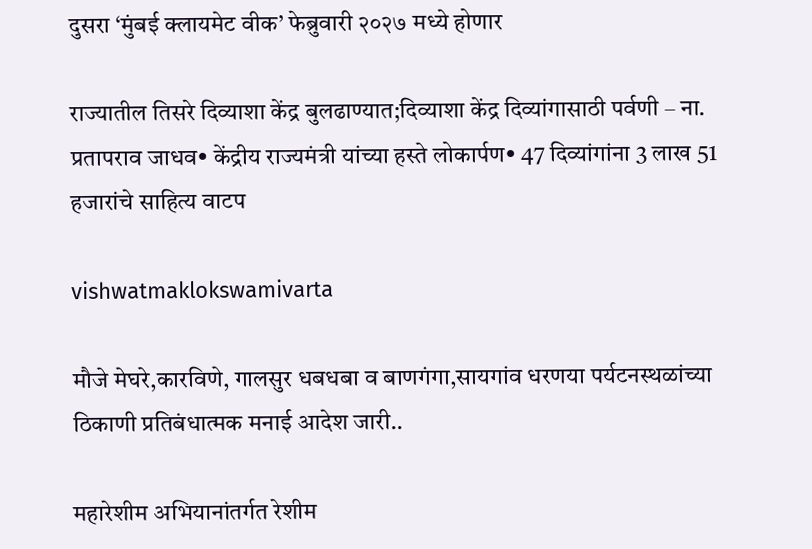दुसरा ‘मुंबई क्लायमेट वीक’ फेब्रुवारी २०२७ मध्ये होणार

राज्यातील तिसरे दिव्याशा केंद्र बुलढाण्यात;दिव्याशा केंद्र दिव्यांगासाठी पर्वणी – ना. प्रतापराव जाधव• केंद्रीय राज्यमंत्री यांच्या हस्ते लोकार्पण• 47 दिव्यांगांना 3 लाख 51 हजारांचे साहित्य वाटप

vishwatmaklokswamivarta

मौजे मेघरे,कारविणे, गालसुर धबधबा व बाणगंगा,सायगांव धरणया पर्यटनस्थळांच्या ठिकाणी प्रतिबंधात्मक मनाई आदेश जारी..

महारेशीम अभियानांतर्गत रेशीम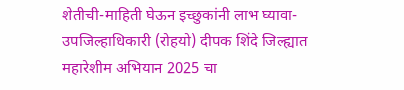शेतीची-माहिती घेऊन इच्छुकांनी लाभ घ्यावा- उपजिल्हाधिकारी (रोहयो) दीपक शिंदे जिल्ह्यात महारेशीम अभियान 2025 चा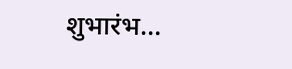शुभारंभ…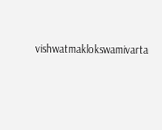vishwatmaklokswamivarta